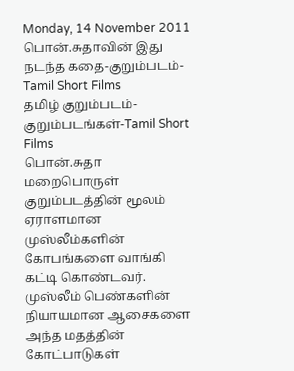Monday, 14 November 2011
பொன்.சுதாவின் இது நடந்த கதை-குறும்படம்-Tamil Short Films
தமிழ் குறும்படம்-குறும்படங்கள்-Tamil Short Films
பொன்.சுதா மறைபொருள் குறும்படத்தின் மூலம் ஏராளமான முஸ்லீம்களின் கோபங்களை வாங்கி கட்டி கொண்டவர்.
முஸ்லீம் பெண்களின் நியாயமான ஆசைகளை அந்த மதத்தின் கோட்பாடுகள்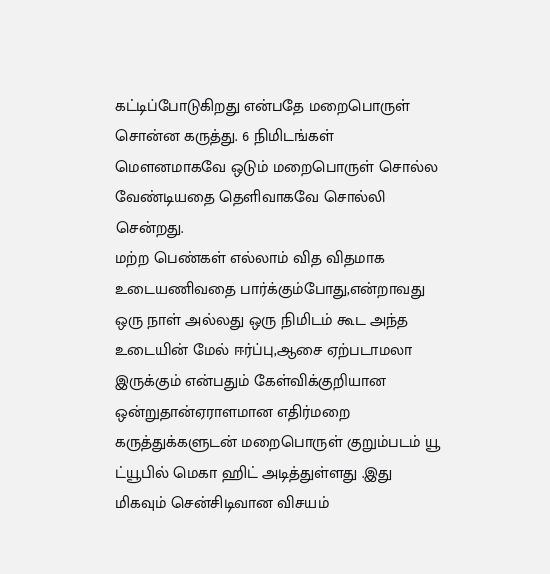கட்டிப்போடுகிறது என்பதே மறைபொருள் சொன்ன கருத்து. 6 நிமிடங்கள் மெளனமாகவே ஒடும் மறைபொருள் சொல்ல வேண்டியதை தெளிவாகவே சொல்லி சென்றது.
மற்ற பெண்கள் எல்லாம் வித விதமாக உடையணிவதை பார்க்கும்போது,என்றாவது ஒரு நாள் அல்லது ஒரு நிமிடம் கூட அந்த உடையின் மேல் ஈர்ப்பு,ஆசை ஏற்படாமலா இருக்கும் என்பதும் கேள்விக்குறியான ஒன்றுதான்ஏராளமான எதிர்மறை கருத்துக்களுடன் மறைபொருள் குறும்படம் யூ ட்யூபில் மெகா ஹிட் அடித்துள்ளது .இது மிகவும் சென்சிடிவான விசயம்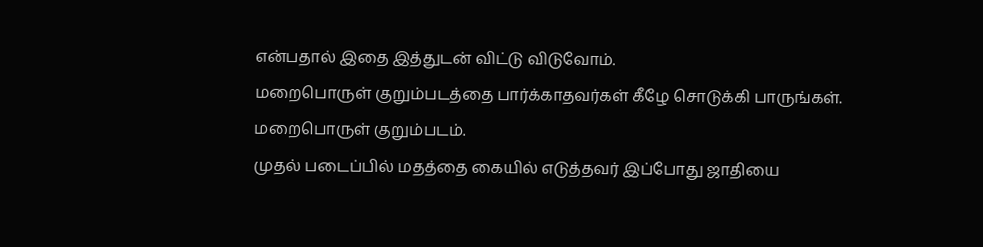என்பதால் இதை இத்துடன் விட்டு விடுவோம்.
மறைபொருள் குறும்படத்தை பார்க்காதவர்கள் கீழே சொடுக்கி பாருங்கள்.
மறைபொருள் குறும்படம்.
முதல் படைப்பில் மதத்தை கையில் எடுத்தவர் இப்போது ஜாதியை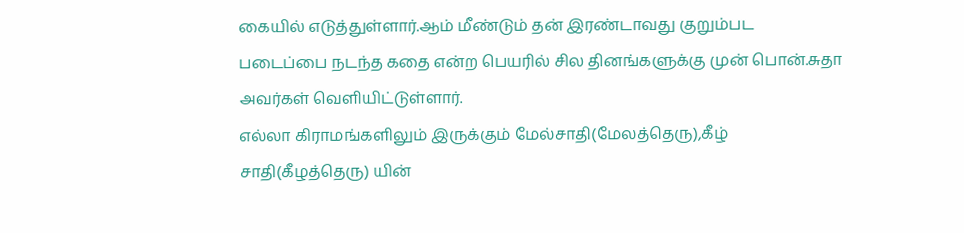கையில் எடுத்துள்ளார்.ஆம் மீண்டும் தன் இரண்டாவது குறும்பட படைப்பை நடந்த கதை என்ற பெயரில் சில தினங்களுக்கு முன் பொன்.சுதா அவர்கள் வெளியிட்டுள்ளார்.
எல்லா கிராமங்களிலும் இருக்கும் மேல்சாதி(மேலத்தெரு),கீழ் சாதி(கீழத்தெரு) யின்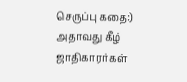செருப்பு கதை:) அதாவது கீழ் ஜாதிகாரர்கள்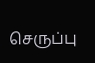செருப்பு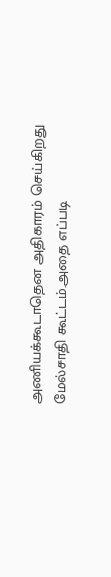அணியக்கூடாதென அதிகாரம் செய்கிறது மேல்சாதி கூட்டம்.அதை எப்படி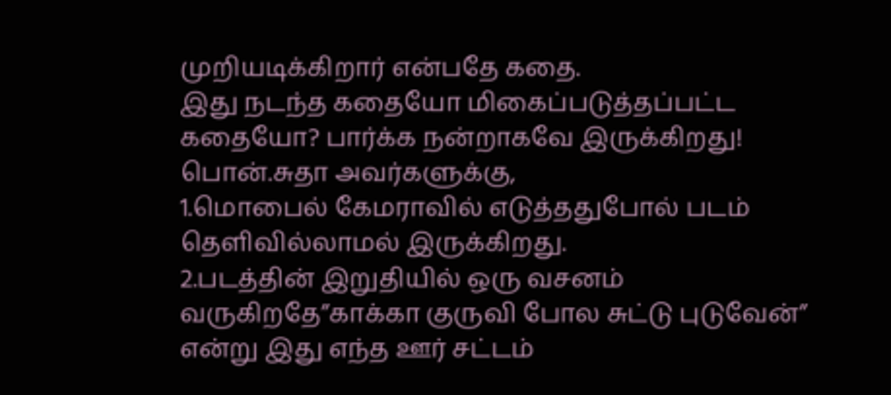முறியடிக்கிறார் என்பதே கதை.
இது நடந்த கதையோ மிகைப்படுத்தப்பட்ட கதையோ? பார்க்க நன்றாகவே இருக்கிறது!
பொன்.சுதா அவர்களுக்கு,
1.மொபைல் கேமராவில் எடுத்ததுபோல் படம் தெளிவில்லாமல் இருக்கிறது.
2.படத்தின் இறுதியில் ஒரு வசனம் வருகிறதே”காக்கா குருவி போல சுட்டு புடுவேன்” என்று இது எந்த ஊர் சட்டம்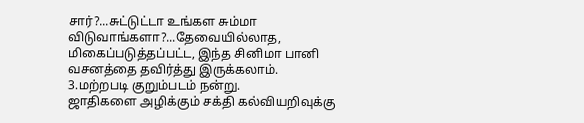சார்?...சுட்டுட்டா உங்கள சும்மா விடுவாங்களா?...தேவையில்லாத, மிகைப்படுத்தப்பட்ட, இந்த சினிமா பானி வசனத்தை தவிர்த்து இருக்கலாம்.
3.மற்றபடி குறும்படம் நன்று.
ஜாதிகளை அழிக்கும் சக்தி கல்வியறிவுக்கு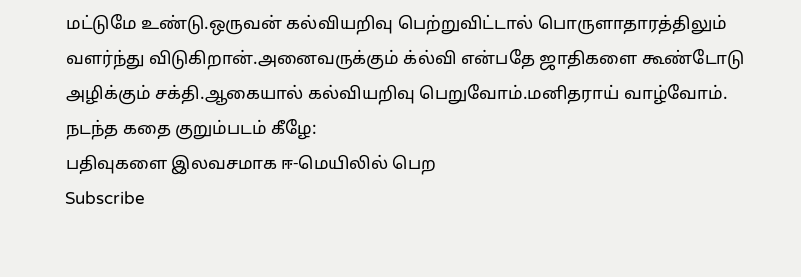மட்டுமே உண்டு.ஒருவன் கல்வியறிவு பெற்றுவிட்டால் பொருளாதாரத்திலும் வளர்ந்து விடுகிறான்.அனைவருக்கும் க்ல்வி என்பதே ஜாதிகளை கூண்டோடு அழிக்கும் சக்தி.ஆகையால் கல்வியறிவு பெறுவோம்.மனிதராய் வாழ்வோம்.
நடந்த கதை குறும்படம் கீழே:
பதிவுகளை இலவசமாக ஈ-மெயிலில் பெற
Subscribe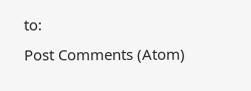to:
Post Comments (Atom)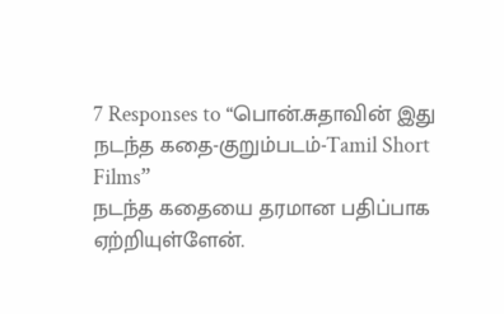7 Responses to “பொன்.சுதாவின் இது நடந்த கதை-குறும்படம்-Tamil Short Films”
நடந்த கதையை தரமான பதிப்பாக ஏற்றியுள்ளேன்.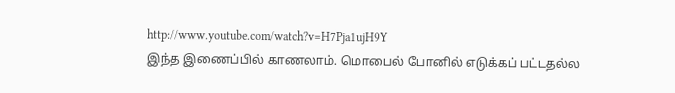http://www.youtube.com/watch?v=H7Pja1ujH9Y
இந்த இணைப்பில் காணலாம். மொபைல் போனில் எடுக்கப் பட்டதல்ல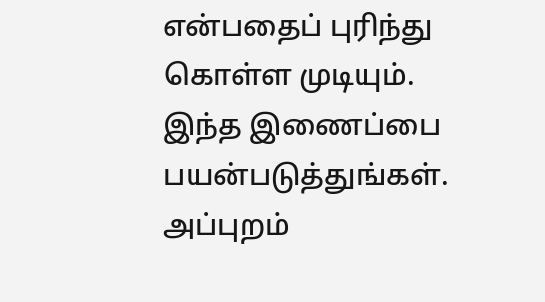என்பதைப் புரிந்து கொள்ள முடியும்.
இந்த இணைப்பை பயன்படுத்துங்கள்.
அப்புறம்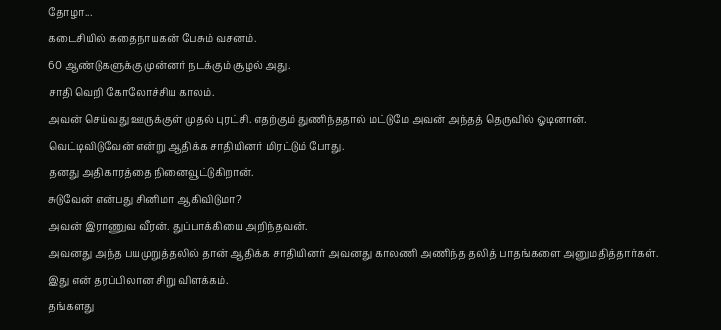தோழா...
கடைசியில் கதைநாயகன் பேசும் வசனம்.
60 ஆண்டுகளுக்கு முன்னர் நடக்கும் சூழல் அது.
சாதி வெறி கோலோச்சிய காலம்.
அவன் செய்வது ஊருக்குள் முதல் புரட்சி. எதற்கும் துணிந்ததால் மட்டுமே அவன் அந்தத் தெருவில் ஓடினான்.
வெட்டிவிடுவேன் என்று ஆதிக்க சாதியினர் மிரட்டும் போது.
தனது அதிகாரத்தை நினைவூட்டுகிறான்.
சுடுவேன் என்பது சினிமா ஆகிவிடுமா?
அவன் இராணுவ வீரன். துப்பாக்கியை அறிந்தவன்.
அவனது அந்த பயமுறுத்தலில் தான் ஆதிக்க சாதியினர் அவனது காலணி அணிந்த தலித் பாதங்களை அனுமதித்தார்கள்.
இது என் தரப்பிலான சிறு விளக்கம்.
தங்களது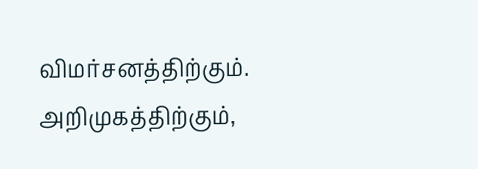விமர்சனத்திற்கும். அறிமுகத்திற்கும்,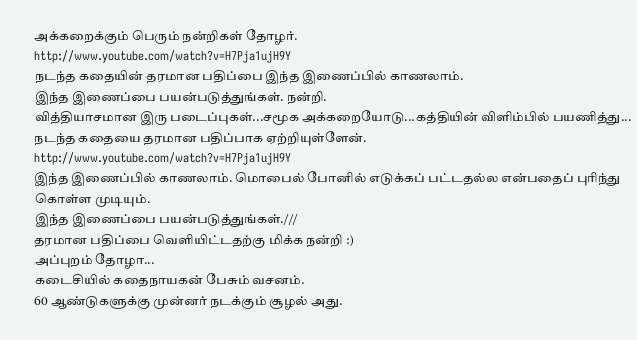அக்கறைக்கும் பெரும் நன்றிகள் தோழர்.
http://www.youtube.com/watch?v=H7Pja1ujH9Y
நடந்த கதையின் தரமான பதிப்பை இந்த இணைப்பில் காணலாம்.
இந்த இணைப்பை பயன்படுத்துங்கள். நன்றி.
வித்தியாசமான இரு படைப்புகள்...சமூக அக்கறையோடு...கத்தியின் விளிம்பில் பயணித்து...
நடந்த கதையை தரமான பதிப்பாக ஏற்றியுள்ளேன்.
http://www.youtube.com/watch?v=H7Pja1ujH9Y
இந்த இணைப்பில் காணலாம். மொபைல் போனில் எடுக்கப் பட்டதல்ல என்பதைப் புரிந்து கொள்ள முடியும்.
இந்த இணைப்பை பயன்படுத்துங்கள்.///
தரமான பதிப்பை வெளியிட்டதற்கு மிக்க நன்றி :)
அப்புறம் தோழா...
கடைசியில் கதைநாயகன் பேசும் வசனம்.
60 ஆண்டுகளுக்கு முன்னர் நடக்கும் சூழல் அது.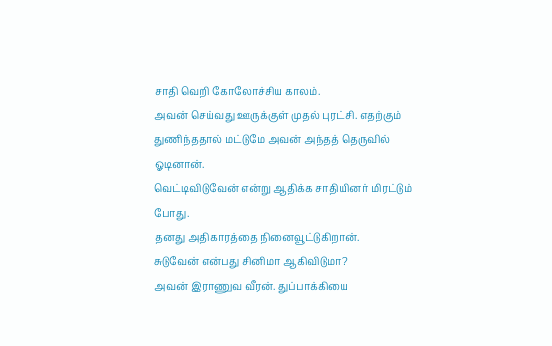சாதி வெறி கோலோச்சிய காலம்.
அவன் செய்வது ஊருக்குள் முதல் புரட்சி. எதற்கும் துணிந்ததால் மட்டுமே அவன் அந்தத் தெருவில் ஓடினான்.
வெட்டிவிடுவேன் என்று ஆதிக்க சாதியினர் மிரட்டும் போது.
தனது அதிகாரத்தை நினைவூட்டுகிறான்.
சுடுவேன் என்பது சினிமா ஆகிவிடுமா?
அவன் இராணுவ வீரன். துப்பாக்கியை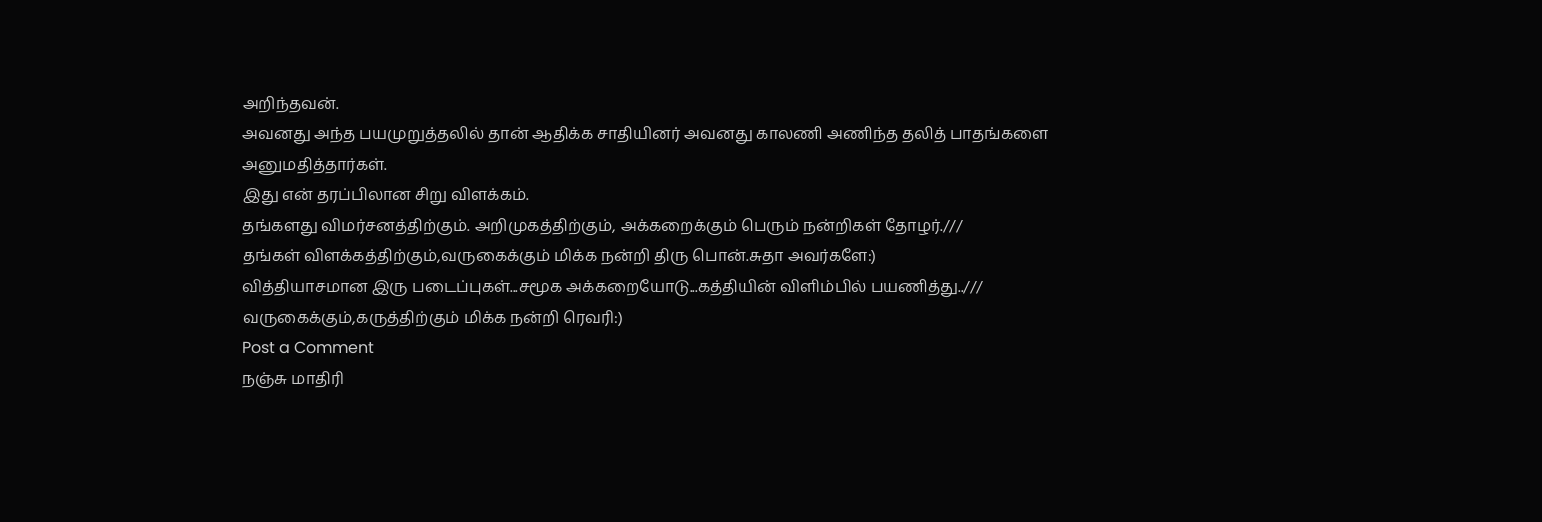அறிந்தவன்.
அவனது அந்த பயமுறுத்தலில் தான் ஆதிக்க சாதியினர் அவனது காலணி அணிந்த தலித் பாதங்களை அனுமதித்தார்கள்.
இது என் தரப்பிலான சிறு விளக்கம்.
தங்களது விமர்சனத்திற்கும். அறிமுகத்திற்கும், அக்கறைக்கும் பெரும் நன்றிகள் தோழர்.///
தங்கள் விளக்கத்திற்கும்,வருகைக்கும் மிக்க நன்றி திரு பொன்.சுதா அவர்களே:)
வித்தியாசமான இரு படைப்புகள்...சமூக அக்கறையோடு...கத்தியின் விளிம்பில் பயணித்து..///
வருகைக்கும்,கருத்திற்கும் மிக்க நன்றி ரெவரி:)
Post a Comment
நஞ்சு மாதிரி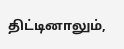திட்டினாலும்,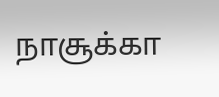நாசூக்கா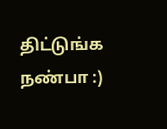திட்டுங்க நண்பா :)